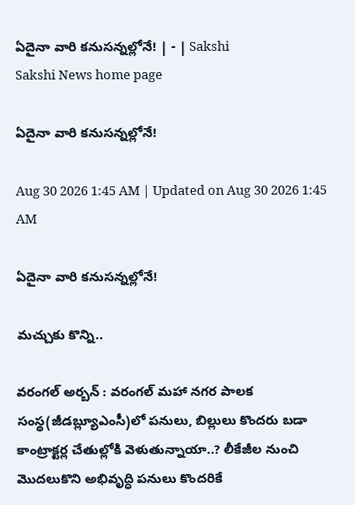ఏదైనా వారి కనుసన్నల్లోనే! | - | Sakshi
Sakshi News home page

ఏదైనా వారి కనుసన్నల్లోనే!

Aug 30 2026 1:45 AM | Updated on Aug 30 2026 1:45 AM

ఏదైనా వారి కనుసన్నల్లోనే!

మచ్చుకు కొన్ని..

వరంగల్‌ అర్బన్‌ : వరంగల్‌ మహా నగర పాలక సంస్థ(జీడబ్ల్యూఎంసీ)లో పనులు, బిల్లులు కొందరు బడా కాంట్రాక్టర్ల చేతుల్లోకి వెళుతున్నాయా..? లీకేజీల నుంచి మొదలుకొని అభివృద్ధి పనులు కొందరికే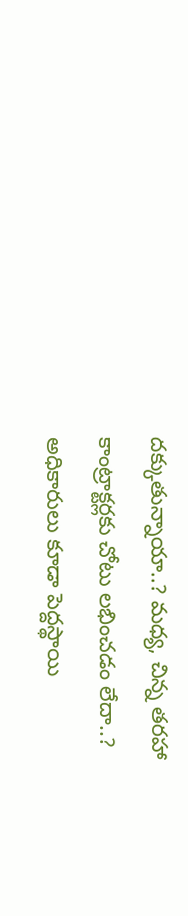దక్కుతున్నాయా..? మధ్య, చిన్న తరహా కాంట్రాక్టర్లకు చోటు లభించడం లేదా..? అధికారులు కూడా పెద్దస్థాయి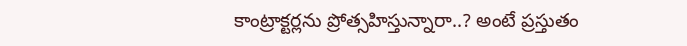కాంట్రాక్టర్లను ప్రోత్సహిస్తున్నారా..? అంటే ప్రస్తుతం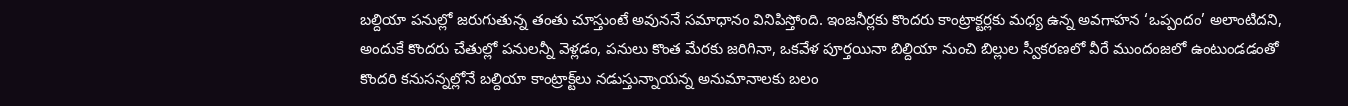బల్దియా పనుల్లో జరుగుతున్న తంతు చూస్తుంటే అవుననే సమాధానం వినిపిస్తోంది. ఇంజనీర్లకు కొందరు కాంట్రాక్టర్లకు మధ్య ఉన్న అవగాహన ‘ఒప్పందం’ అలాంటిదని, అందుకే కొందరు చేతుల్లో పనులన్నీ వెళ్లడం, పనులు కొంత మేరకు జరిగినా, ఒకవేళ పూర్తయినా బిల్దియా నుంచి బిల్లుల స్వీకరణలో వీరే ముందంజలో ఉంటుండడంతో కొందరి కనుసన్నల్లోనే బల్దియా కాంట్రాక్ట్‌లు నడుస్తున్నాయన్న అనుమానాలకు బలం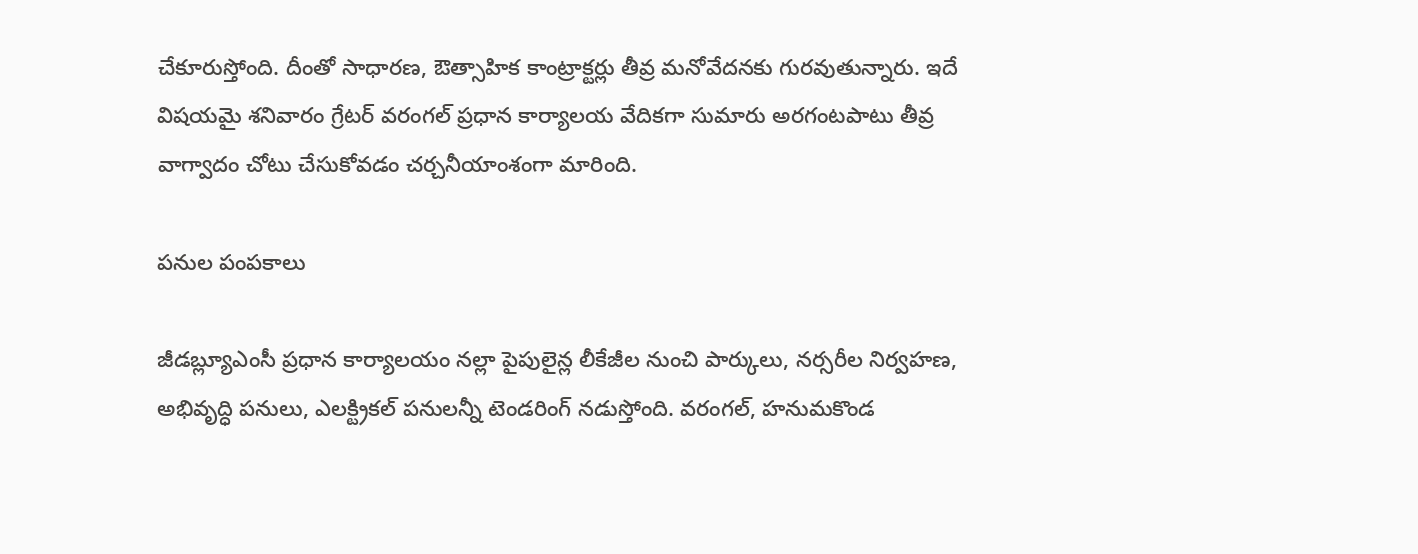చేకూరుస్తోంది. దీంతో సాధారణ, ఔత్సాహిక కాంట్రాక్టర్లు తీవ్ర మనోవేదనకు గురవుతున్నారు. ఇదే విషయమై శనివారం గ్రేటర్‌ వరంగల్‌ ప్రధాన కార్యాలయ వేదికగా సుమారు అరగంటపాటు తీవ్ర వాగ్వాదం చోటు చేసుకోవడం చర్చనీయాంశంగా మారింది.

పనుల పంపకాలు

జీడబ్ల్యూఎంసీ ప్రధాన కార్యాలయం నల్లా పైపులైన్ల లీకేజీల నుంచి పార్కులు, నర్సరీల నిర్వహణ, అభివృద్ధి పనులు, ఎలక్ట్రికల్‌ పనులన్నీ టెండరింగ్‌ నడుస్తోంది. వరంగల్‌, హనుమకొండ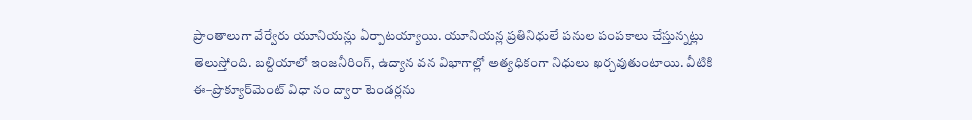ప్రాంతాలుగా వేర్వేరు యూనియన్లు ఏర్పాటయ్యాయి. యూనియన్ల ప్రతినిధులే పనుల పంపకాలు చేస్తున్నట్లు తెలుస్తోంది. బల్దియాలో ఇంజనీరింగ్‌, ఉద్యాన వన విభాగాల్లో అత్యధికంగా నిధులు ఖర్చవుతుంటాయి. వీటికి ఈ–ప్రొక్యూర్‌మెంట్‌ విధా నం ద్వారా టెండర్లను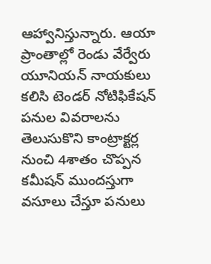ఆహ్వానిస్తున్నారు. ఆయా ప్రాంతాల్లో రెండు వేర్వేరు యూనియన్‌ నాయకులు కలిసి టెండర్‌ నోటిఫికేషన్‌ పనుల వివరాలను తెలుసుకొని కాంట్రాక్టర్ల నుంచి 4శాతం చొప్పన కమీషన్‌ ముందస్తుగా వసూలు చేస్తూ పనులు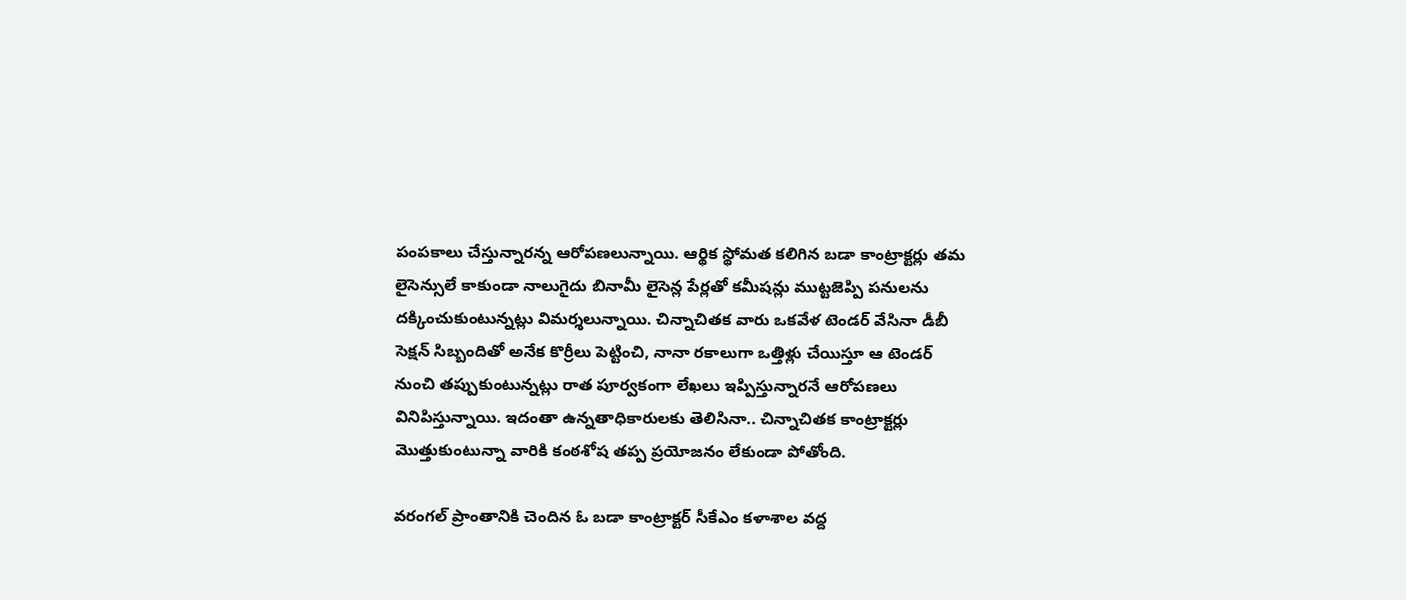పంపకాలు చేస్తున్నారన్న ఆరోపణలున్నాయి. ఆర్థిక స్థోమత కలిగిన బడా కాంట్రాక్టర్లు తమ లైసెన్సులే కాకుండా నాలుగైదు బినామీ లైసెన్ల పేర్లతో కమీషన్లు ముట్టజెప్పి పనులను దక్కించుకుంటున్నట్లు విమర్శలున్నాయి. చిన్నాచితక వారు ఒకవేళ టెండర్‌ వేసినా డీబీ సెక్షన్‌ సిబ్బందితో అనేక కొర్రీలు పెట్టించి, నానా రకాలుగా ఒత్తిళ్లు చేయిస్తూ ఆ టెండర్‌ నుంచి తప్పుకుంటున్నట్లు రాత పూర్వకంగా లేఖలు ఇప్పిస్తున్నారనే ఆరోపణలు వినిపిస్తున్నాయి. ఇదంతా ఉన్నతాధికారులకు తెలిసినా.. చిన్నాచితక కాంట్రాక్టర్లు మొత్తుకుంటున్నా వారికి కంఠశోష తప్ప ప్రయోజనం లేకుండా పోతోంది.

వరంగల్‌ ప్రాంతానికి చెందిన ఓ బడా కాంట్రాక్టర్‌ సీకేఎం కళాశాల వద్ద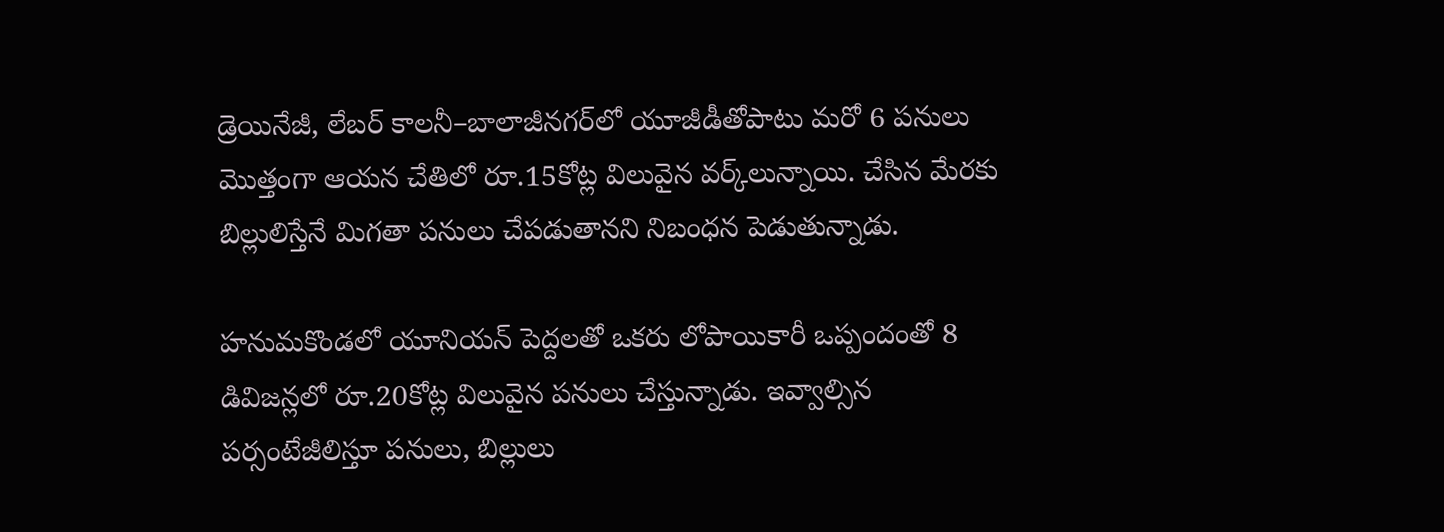డ్రెయినేజీ, లేబర్‌ కాలనీ–బాలాజీనగర్‌లో యూజీడీతోపాటు మరో 6 పనులు మొత్తంగా ఆయన చేతిలో రూ.15కోట్ల విలువైన వర్క్‌లున్నాయి. చేసిన మేరకు బిల్లులిస్తేనే మిగతా పనులు చేపడుతానని నిబంధన పెడుతున్నాడు.

హనుమకొండలో యూనియన్‌ పెద్దలతో ఒకరు లోపాయికారీ ఒప్పందంతో 8 డివిజన్లలో రూ.20కోట్ల విలువైన పనులు చేస్తున్నాడు. ఇవ్వాల్సిన పర్సంటేజీలిస్తూ పనులు, బిల్లులు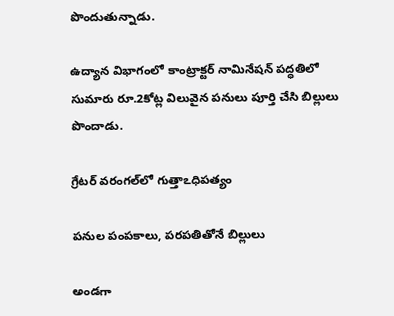పొందుతున్నాడు.

ఉద్యాన విభాగంలో కాంట్రాక్టర్‌ నామినేషన్‌ పద్ధతిలో సుమారు రూ.2కోట్ల విలువైన పనులు పూర్తి చేసి బిల్లులు పొందాడు.

గ్రేటర్‌ వరంగల్‌లో గుత్తాఽధిపత్యం

పనుల పంపకాలు, పరపతితోనే బిల్లులు

అండగా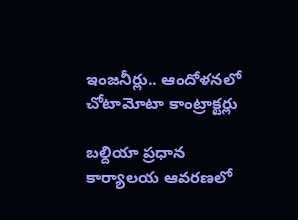ఇంజనీర్లు.. ఆందోళనలో చోటామోటా కాంట్రాక్టర్లు

బల్దియా ప్రధాన కార్యాలయ ఆవరణలో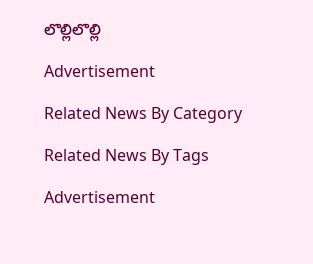లొల్లిలొల్లి

Advertisement

Related News By Category

Related News By Tags

Advertisement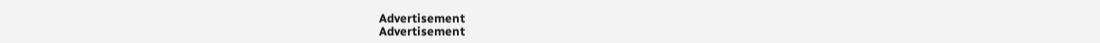Advertisement
Advertisement